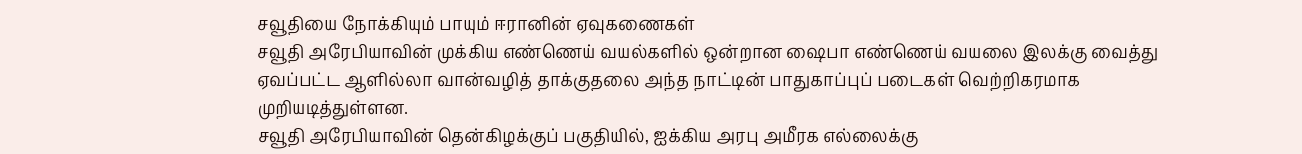சவூதியை நோக்கியும் பாயும் ஈரானின் ஏவுகணைகள்
சவூதி அரேபியாவின் முக்கிய எண்ணெய் வயல்களில் ஒன்றான ஷைபா எண்ணெய் வயலை இலக்கு வைத்து ஏவப்பட்ட ஆளில்லா வான்வழித் தாக்குதலை அந்த நாட்டின் பாதுகாப்புப் படைகள் வெற்றிகரமாக முறியடித்துள்ளன.
சவூதி அரேபியாவின் தென்கிழக்குப் பகுதியில், ஐக்கிய அரபு அமீரக எல்லைக்கு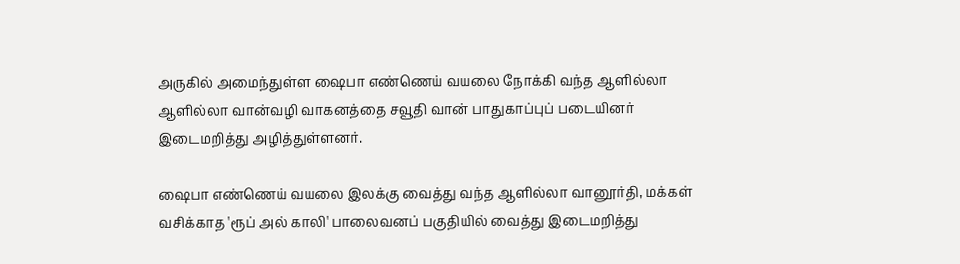அருகில் அமைந்துள்ள ஷைபா எண்ணெய் வயலை நோக்கி வந்த ஆளில்லா ஆளில்லா வான்வழி வாகனத்தை சவூதி வான் பாதுகாப்புப் படையினர் இடைமறித்து அழித்துள்ளனர்.

ஷைபா எண்ணெய் வயலை இலக்கு வைத்து வந்த ஆளில்லா வானூர்தி, மக்கள் வசிக்காத 'ரூப் அல் காலி' பாலைவனப் பகுதியில் வைத்து இடைமறித்து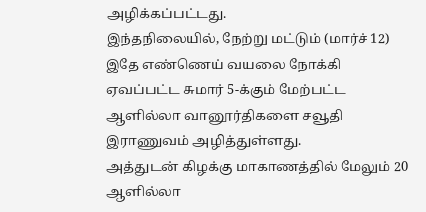அழிக்கப்பட்டது.
இந்தநிலையில், நேற்று மட்டும் (மார்ச் 12) இதே எண்ணெய் வயலை நோக்கி ஏவப்பட்ட சுமார் 5-க்கும் மேற்பட்ட ஆளில்லா வானூர்திகளை சவூதி இராணுவம் அழித்துள்ளது.
அத்துடன் கிழக்கு மாகாணத்தில் மேலும் 20 ஆளில்லா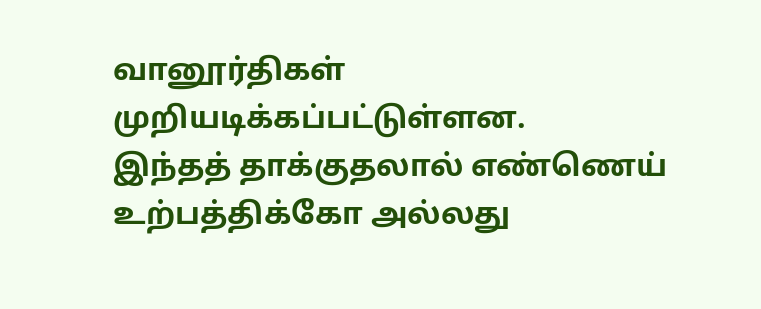வானூர்திகள் முறியடிக்கப்பட்டுள்ளன.
இந்தத் தாக்குதலால் எண்ணெய் உற்பத்திக்கோ அல்லது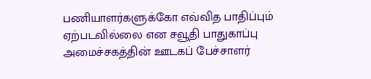பணியாளர்களுக்கோ எவ்வித பாதிப்பும் ஏற்படவில்லை என சவூதி பாதுகாப்பு அமைச்சகத்தின் ஊடகப் பேச்சாளர்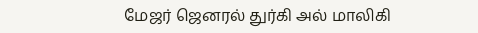மேஜர் ஜெனரல் துர்கி அல் மாலிகி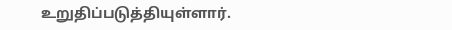உறுதிப்படுத்தியுள்ளார்.